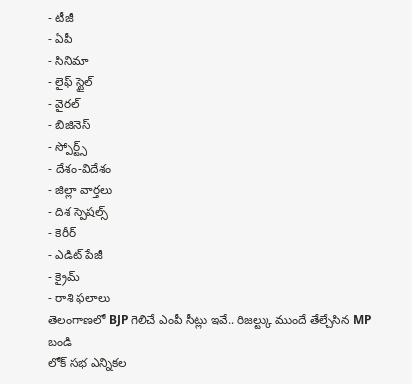- టీజీ
- ఏపీ
- సినిమా
- లైఫ్ స్టైల్
- వైరల్
- బిజినెస్
- స్పోర్ట్స్
- దేశం-విదేశం
- జిల్లా వార్తలు
- దిశ స్పెషల్స్
- కెరీర్
- ఎడిట్ పేజీ
- క్రైమ్
- రాశి ఫలాలు
తెలంగాణలో BJP గెలిచే ఎంపీ సీట్లు ఇవే.. రిజల్ట్కు ముందే తేల్చేసిన MP బండి
లోక్ సభ ఎన్నికల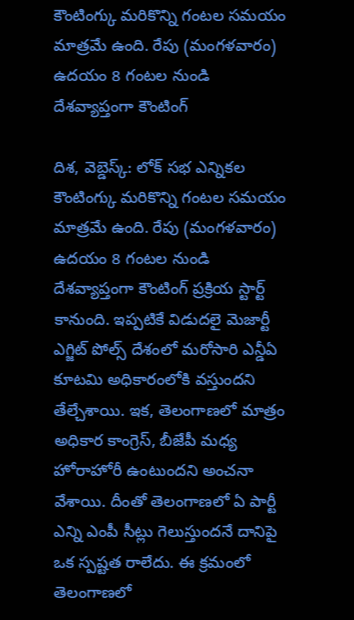కౌంటింగ్కు మరికొన్ని గంటల సమయం మాత్రమే ఉంది. రేపు (మంగళవారం) ఉదయం 8 గంటల నుండి దేశవ్యాప్తంగా కౌంటింగ్

దిశ, వెబ్డెస్క్: లోక్ సభ ఎన్నికల కౌంటింగ్కు మరికొన్ని గంటల సమయం మాత్రమే ఉంది. రేపు (మంగళవారం) ఉదయం 8 గంటల నుండి దేశవ్యాప్తంగా కౌంటింగ్ ప్రక్రియ స్టార్ట్ కానుంది. ఇప్పటికే విడుదలై మెజార్టీ ఎగ్జిట్ పోల్స్ దేశంలో మరోసారి ఎన్డీఏ కూటమి అధికారంలోకి వస్తుందని తేల్చేశాయి. ఇక, తెలంగాణలో మాత్రం అధికార కాంగ్రెస్, బీజేపీ మధ్య హోరాహోరీ ఉంటుందని అంచనా వేశాయి. దీంతో తెలంగాణలో ఏ పార్టీ ఎన్ని ఎంపీ సీట్లు గెలుస్తుందనే దానిపై ఒక స్పష్టత రాలేదు. ఈ క్రమంలో తెలంగాణలో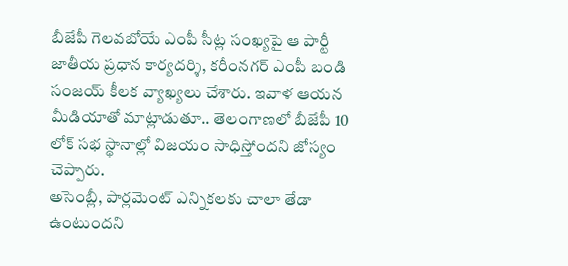బీజేపీ గెలవబోయే ఎంపీ సీట్ల సంఖ్యపై ఆ పార్టీ జాతీయ ప్రధాన కార్యదర్శి, కరీంనగర్ ఎంపీ బండి సంజయ్ కీలక వ్యాఖ్యలు చేశారు. ఇవాళ ఆయన మీడియాతో మాట్లాడుతూ.. తెలంగాణలో బీజేపీ 10 లోక్ సభ స్థానాల్లో విజయం సాధిస్తోందని జోస్యం చెప్పారు.
అసెంబ్లీ, పార్లమెంట్ ఎన్నికలకు చాలా తేడా ఉంటుందని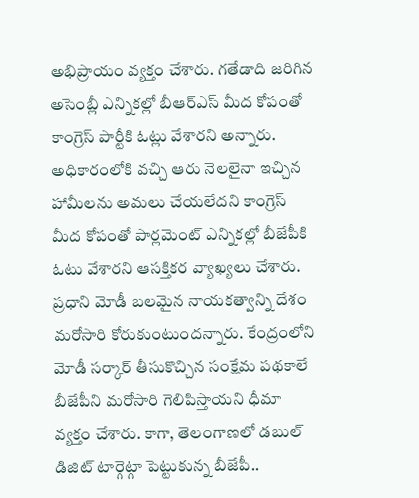అభిప్రాయం వ్యక్తం చేశారు. గతేడాది జరిగిన అసెంబ్లీ ఎన్నికల్లో బీఆర్ఎస్ మీద కోపంతో కాంగ్రెస్ పార్టీకి ఓట్లు వేశారని అన్నారు. అధికారంలోకి వచ్చి ఆరు నెలలైనా ఇచ్చిన హామీలను అమలు చేయలేదని కాంగ్రెస్ మీద కోపంతో పార్లమెంట్ ఎన్నికల్లో బీజేపీకి ఓటు వేశారని ఆసక్తికర వ్యాఖ్యలు చేశారు. ప్రధాని మోడీ బలమైన నాయకత్వాన్ని దేశం మరోసారి కోరుకుంటుందన్నారు. కేంద్రంలోని మోడీ సర్కార్ తీసుకొచ్చిన సంక్షేమ పథకాలే బీజేపీని మరోసారి గెలిపిస్తాయని ధీమా వ్యక్తం చేశారు. కాగా, తెలంగాణలో డబుల్ డిజిట్ టార్గెట్గా పెట్టుకున్న బీజేపీ..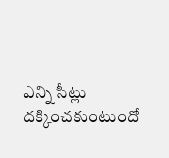ఎన్ని సీట్లు దక్కించకుంటుందో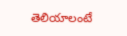తెలియాలంటే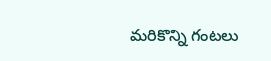మరికొన్ని గంటలు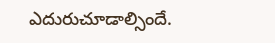ఎదురుచూడాల్సిందే.